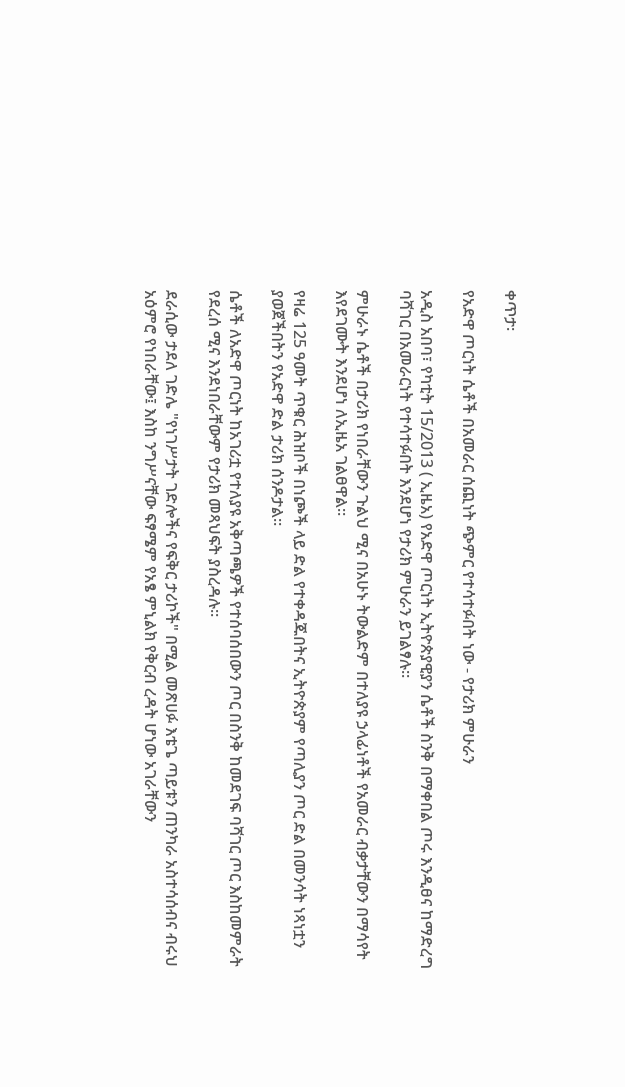ቀጥታ፡

የአድዋ ጦርነት ሴቶች በአመራር ሰጪነት ጭምር የተሳተፉበት ነው - የታሪክ ምሁራን

አዲስ አበባ፣ የካቲት 15/2013 ( ኢዜአ) የአድዋ ጦርነት ኢትዮጵያዊያን ሴቶች ስንቅ በማቀበል ጦሩ እንዲፀና ከማድረግ ባሻገር በአመራርነት የተሳተፉበት እንደሆነ የታሪክ ምሁራን ይገልፃሉ።

ምሁራኑ ሴቶች በታሪክ የነበራቸውን ጉልህ ሚና በአሁኑ ትውልድም በተለያዩ ኃላፊነቶች የአመራር ብቃታቸውን በማሳየት እየደገሙት እንደሆነ ለኢዜአ ገልፀዋል።

የዛሬ 125 ዓመት ጥቁር ሕዝቦች በነጮች ላይ ድል የተቀዳጁበትና ኢትዮጵያም የጣሊያን ጦር ድል በመንሳት ነጻነቷን ያወጀችበትን የአድዋ ድል ታሪክ ሰንዶታል።

ሴቶች ለአድዋ ጦርነት ከአገሪቷ የተለያዩ አቅጣጫዎች የተሰባሰበውን ጦር በስንቅ ከመደገፍ ባሻገር ጦር እስከመምራት የደረሰ ሚና እንደነበራቸውም የታሪክ መጻህፍት ያስረዳሉ።

ደራሲው ታደለ ገድሌ "የነገሥታት ገድሎችና የፍቅር ታሪኮች" በሚል መጽሀፉ እቴጌ ጣይቱን ጠንካራ አስተሳሰብና ብሩህ አዕምሮ የነበራቸው፤ እስከ ንግሥናቸው ፍፃሜም የአፄ ምኒልክ የቅርብ ረዳት ሆነው አገራቸውን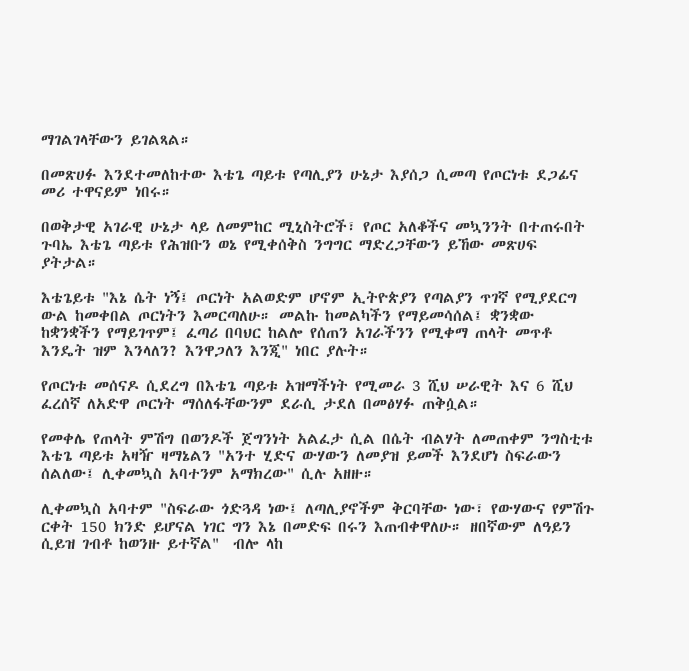ማገልገላቸውን ይገልጻል።

በመጽሀፉ እንደተመለከተው እቴጌ ጣይቱ የጣሊያን ሁኔታ እያሰጋ ሲመጣ የጦርነቱ ደጋፊና መሪ ተዋናይም ነበሩ።

በወቅታዊ አገራዊ ሁኔታ ላይ ለመምከር ሚኒስትሮች፣ የጦር አለቆችና መኳንንት በተጠሩበት ጉባኤ እቴጌ ጣይቱ የሕዝቡን ወኔ የሚቀሰቅስ ንግግር ማድረጋቸውን ይኸው መጽሀፍ ያትታል።

እቴጌይቱ "እኔ ሴት ነኝ፤ ጦርነት አልወድም ሆኖም ኢትዮጵያን የጣልያን ጥገኛ የሚያደርግ ውል ከመቀበል ጦርነትን እመርጣለሁ። መልኩ ከመልካችን የማይመሳሰል፤ ቋንቋው ከቋንቋችን የማይገጥም፤ ፈጣሪ በባህር ከልሎ የሰጠን አገራችንን የሚቀማ ጠላት መጥቶ እንዴት ዝም እንላለን? እንዋጋለን እንጂ" ነበር ያሉት።

የጦርነቱ መሰናዶ ሲደረግ በእቴጌ ጣይቱ አዝማችነት የሚመራ 3 ሺህ ሠራዊት እና 6 ሺህ ፈረሰኛ ለአድዋ ጦርነት ማሰለፋቸውንም ደራሲ ታደለ በመፅሃፉ ጠቅሷል።

የመቀሌ የጠላት ምሽግ በወንዶች ጀግንነት አልፈታ ሲል በሴት ብልሃት ለመጠቀም ንግስቲቱ እቴጌ ጣይቱ አዛዥ ዛማኔልን "አንተ ሂድና ውሃውን ለመያዝ ይመች እንደሆነ ስፍራውን ሰልለው፤ ሊቀመኳስ አባተንም አማክረው" ሲሉ አዘዙ።

ሊቀመኳስ አባተም "ስፍራው ጎድጓዳ ነው፤ ለጣሊያኖችም ቅርባቸው ነው፣ የውሃውና የምሽጉ ርቀት 150 ክንድ ይሆናል ነገር ግን እኔ በመድፍ በሩን እጠብቀዋለሁ። ዘበኛውም ለዓይን ሲይዝ ገብቶ ከወንዙ ይተኛል"  ብሎ ላከ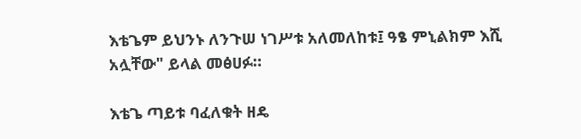እቴጌም ይህንኑ ለንጉሠ ነገሥቱ አለመለከቱ፤ ዓፄ ምኒልክም እሺ አሏቸው" ይላል መፅሀፉ።

እቴጌ ጣይቱ ባፈለቁት ዘዴ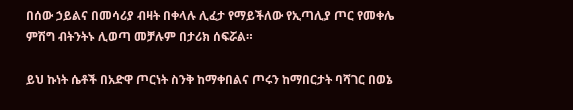በሰው ኃይልና በመሳሪያ ብዛት በቀላሉ ሊፈታ የማይችለው የኢጣሊያ ጦር የመቀሌ ምሽግ ብትንትኑ ሊወጣ መቻሉም በታሪክ ሰፍሯል።

ይህ ኩነት ሴቶች በአድዋ ጦርነት ስንቅ ከማቀበልና ጦሩን ከማበርታት ባሻገር በወኔ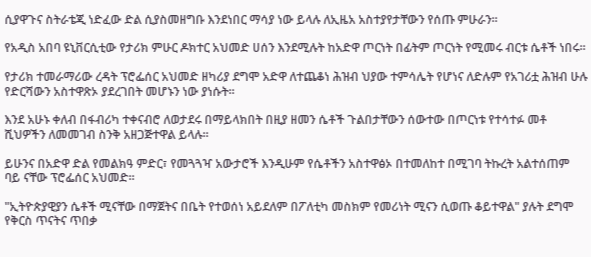ሲያዋጉና ስትራቴጂ ነድፈው ድል ሲያስመዘግቡ እንደነበር ማሳያ ነው ይላሉ ለኢዜአ አስተያየታቸውን የሰጡ ምሁራን።

የአዲስ አበባ ዩኒቨርሲቲው የታሪክ ምሁር ዶክተር አህመድ ሀሰን እንደሚሉት ከአድዋ ጦርነት በፊትም ጦርነት የሚመሩ ብርቱ ሴቶች ነበሩ።

የታሪክ ተመራማሪው ረዳት ፕሮፌሰር አህመድ ዘካሪያ ደግሞ አድዋ ለተጨቆነ ሕዝብ ህያው ተምሳሌት የሆነና ለድሉም የአገሪቷ ሕዝብ ሁሉ የድርሻውን አስተዋጽኦ ያደረገበት መሆኑን ነው ያነሱት።

እንደ አሁኑ ቀለብ በፋብሪካ ተቀናብሮ ለወታደሩ በማይላክበት በዚያ ዘመን ሴቶች ጉልበታቸውን ሰውተው በጦርነቱ የተሳተፉ መቶ ሺህዎችን ለመመገብ ስንቅ አዘጋጅተዋል ይላሉ።

ይሁንና በአድዋ ድል የመልክዓ ምድር፣ የመጓጓዣ አውታሮች እንዲሁም የሴቶችን አስተዋፅኦ በተመለከተ በሚገባ ትኩረት አልተሰጠም ባይ ናቸው ፕሮፌሰር አህመድ።

"ኢትዮጵያዊያን ሴቶች ሚናቸው በማጀትና በቤት የተወሰነ አይደለም በፖለቲካ መስክም የመሪነት ሚናን ሲወጡ ቆይተዋል" ያሉት ደግሞ የቅርስ ጥናትና ጥበቃ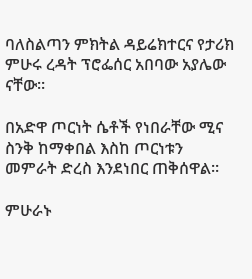ባለስልጣን ምክትል ዳይሬክተርና የታሪክ ምሁሩ ረዳት ፕሮፌሰር አበባው አያሌው ናቸው።

በአድዋ ጦርነት ሴቶች የነበራቸው ሚና ስንቅ ከማቀበል እስከ ጦርነቱን መምራት ድረስ እንደነበር ጠቅሰዋል።

ምሁራኑ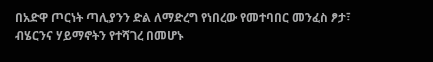በአድዋ ጦርነት ጣሊያንን ድል ለማድረግ የነበረው የመተባበር መንፈስ ፆታ፣ ብሄርንና ሃይማኖትን የተሻገረ በመሆኑ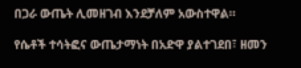በጋራ ውጤት ሊመዘገብ እንደቻለም አውስተዋል።

የሴቶች ተሳትፎና ውጤታማነት በአድዋ ያልተገደበ፣ ዘመን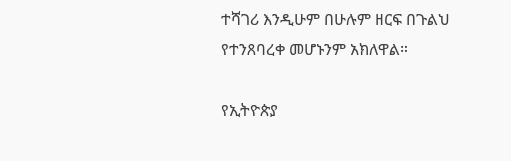ተሻገሪ እንዲሁም በሁሉም ዘርፍ በጉልህ የተንጸባረቀ መሆኑንም አክለዋል።

የኢትዮጵያ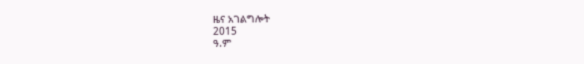ዜና አገልግሎት
2015
ዓ.ም